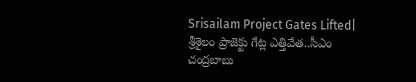Srisailam Project Gates Lifted| శ్రీశైలం ప్రాజెక్టు గేట్ల ఎత్తివేత..సీఎం చంద్రబాబు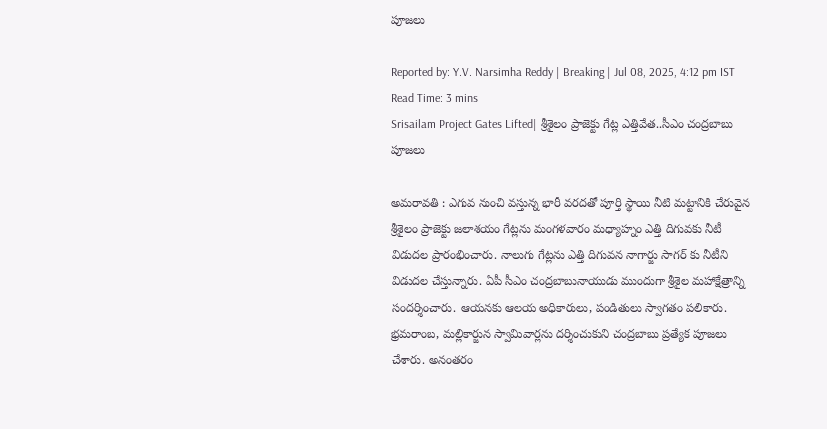పూజలు

Reported by: Y.V. Narsimha Reddy | Breaking | Jul 08, 2025, 4:12 pm IST
Read Time: 3 mins
Srisailam Project Gates Lifted| శ్రీశైలం ప్రాజెక్టు గేట్ల ఎత్తివేత..సీఎం చంద్రబాబు పూజలు

అమరావతి : ఎగువ నుంచి వస్తున్న భారీ వరదతో పూర్తి స్థాయి నీటి మట్టానికి చేరువైన శ్రీశైలం ప్రాజెక్టు జలాశయం గేట్లను మంగళవారం మధ్యాహ్నం ఎత్తి దిగువకు నీటీ విడుదల ప్రారంభించారు. నాలుగు గేట్లను ఎత్తి దిగువన నాగార్జు సాగర్ కు నీటీని విడుదల చేస్తున్నారు. ఏపీ సీఎం చంద్రబాబునాయుడు ముందుగా శ్రీశైల మహాక్షేత్రాన్ని సందర్శించారు. ఆయనకు ఆలయ అధికారులు, పండితులు స్వాగతం పలికారు. భ్రమరాంబ, మల్లికార్జున స్వామివార్లను దర్శించుకుని చంద్రబాబు ప్రత్యేక పూజలు చేశారు. అనంతరం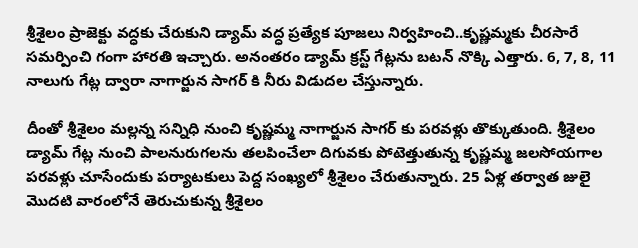శ్రీశైలం ప్రాజెక్టు వద్ధకు చేరుకుని డ్యామ్ వద్ధ ప్రత్యేక పూజలు నిర్వహించి..కృష్ణమ్మకు చీరసారే సమర్పించి గంగా హారతి ఇచ్చారు. అనంతరం డ్యామ్‌ క్రస్ట్ గేట్లను బటన్ నొక్కి ఎత్తారు. 6, 7, 8, 11 నాలుగు గేట్ల ద్వారా నాగార్జున సాగర్ కి నీరు విడుదల చేస్తున్నారు.

దీంతో శ్రీశైలం మల్లన్న సన్నిధి నుంచి కృష్ణమ్మ నాగార్జున సాగర్ కు పరవళ్లు తొక్కుతుంది. శ్రీశైలం డ్యామ్ గేట్ల నుంచి పాలనురుగలను తలపించేలా దిగువకు పోటెత్తుతున్న కృష్ణమ్మ జలసోయగాల పరవళ్లు చూసేందుకు పర్యాటకులు పెద్ద సంఖ్యలో శ్రీశైలం చేరుతున్నారు. 25 ఏళ్ల తర్వాత జులై మొదటి వారంలోనే తెరుచుకున్న శ్రీశైలం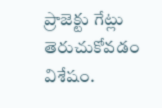ప్రాజెక్టు గేట్లు తెరుచుకోవడం విశేషం.